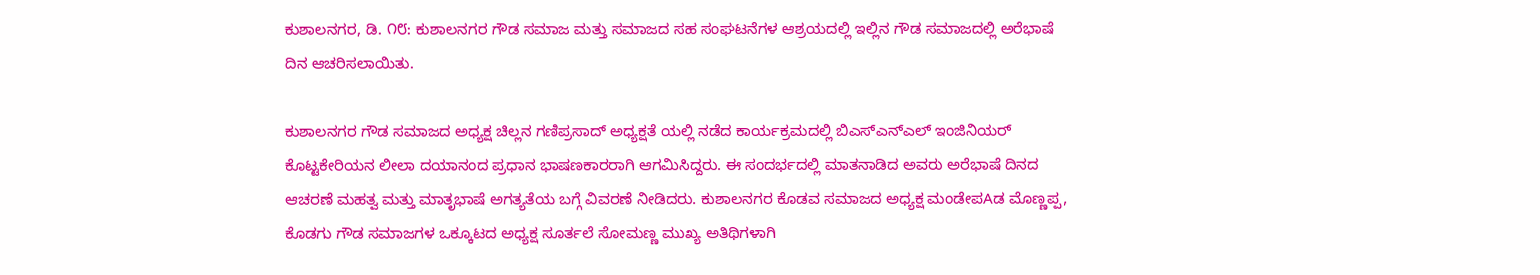ಕುಶಾಲನಗರ, ಡಿ. ೧೮: ಕುಶಾಲನಗರ ಗೌಡ ಸಮಾಜ ಮತ್ತು ಸಮಾಜದ ಸಹ ಸಂಘಟನೆಗಳ ಆಶ್ರಯದಲ್ಲಿ ಇಲ್ಲಿನ ಗೌಡ ಸಮಾಜದಲ್ಲಿ ಅರೆಭಾಷೆ ದಿನ ಆಚರಿಸಲಾಯಿತು.

ಕುಶಾಲನಗರ ಗೌಡ ಸಮಾಜದ ಅಧ್ಯಕ್ಷ ಚಿಲ್ಲನ ಗಣಿಪ್ರಸಾದ್ ಅಧ್ಯಕ್ಷತೆ ಯಲ್ಲಿ ನಡೆದ ಕಾರ್ಯಕ್ರಮದಲ್ಲಿ ಬಿಎಸ್‌ಎನ್‌ಎಲ್ ಇಂಜಿನಿಯರ್ ಕೊಟ್ಟಕೇರಿಯನ ಲೀಲಾ ದಯಾನಂದ ಪ್ರಧಾನ ಭಾಷಣಕಾರರಾಗಿ ಆಗಮಿಸಿದ್ದರು. ಈ ಸಂದರ್ಭದಲ್ಲಿ ಮಾತನಾಡಿದ ಅವರು ಅರೆಭಾಷೆ ದಿನದ ಆಚರಣೆ ಮಹತ್ವ ಮತ್ತು ಮಾತೃಭಾಷೆ ಅಗತ್ಯತೆಯ ಬಗ್ಗೆ ವಿವರಣೆ ನೀಡಿದರು. ಕುಶಾಲನಗರ ಕೊಡವ ಸಮಾಜದ ಅಧ್ಯಕ್ಷ ಮಂಡೇಪAಡ ಮೊಣ್ಣಪ್ಪ, ಕೊಡಗು ಗೌಡ ಸಮಾಜಗಳ ಒಕ್ಕೂಟದ ಅಧ್ಯಕ್ಷ ಸೂರ್ತಲೆ ಸೋಮಣ್ಣ ಮುಖ್ಯ ಅತಿಥಿಗಳಾಗಿ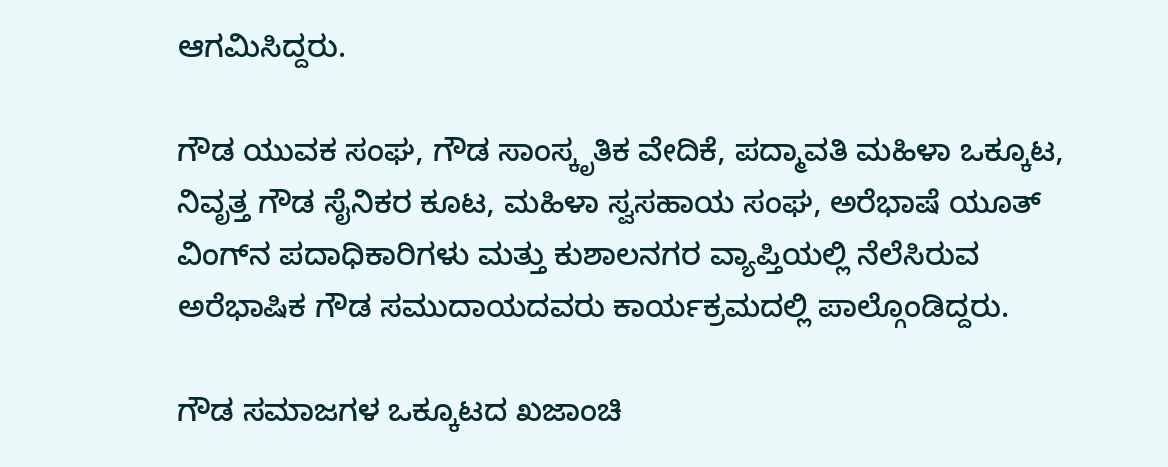ಆಗಮಿಸಿದ್ದರು.

ಗೌಡ ಯುವಕ ಸಂಘ, ಗೌಡ ಸಾಂಸ್ಕೃತಿಕ ವೇದಿಕೆ, ಪದ್ಮಾವತಿ ಮಹಿಳಾ ಒಕ್ಕೂಟ, ನಿವೃತ್ತ ಗೌಡ ಸೈನಿಕರ ಕೂಟ, ಮಹಿಳಾ ಸ್ವಸಹಾಯ ಸಂಘ, ಅರೆಭಾಷೆ ಯೂತ್ ವಿಂಗ್‌ನ ಪದಾಧಿಕಾರಿಗಳು ಮತ್ತು ಕುಶಾಲನಗರ ವ್ಯಾಪ್ತಿಯಲ್ಲಿ ನೆಲೆಸಿರುವ ಅರೆಭಾಷಿಕ ಗೌಡ ಸಮುದಾಯದವರು ಕಾರ್ಯಕ್ರಮದಲ್ಲಿ ಪಾಲ್ಗೊಂಡಿದ್ದರು.

ಗೌಡ ಸಮಾಜಗಳ ಒಕ್ಕೂಟದ ಖಜಾಂಚಿ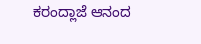ಕರಂದ್ಲಾಜೆ ಆನಂದ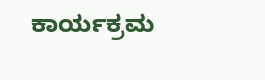ಕಾರ್ಯಕ್ರಮ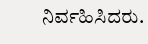ನಿರ್ವಹಿಸಿದರು.